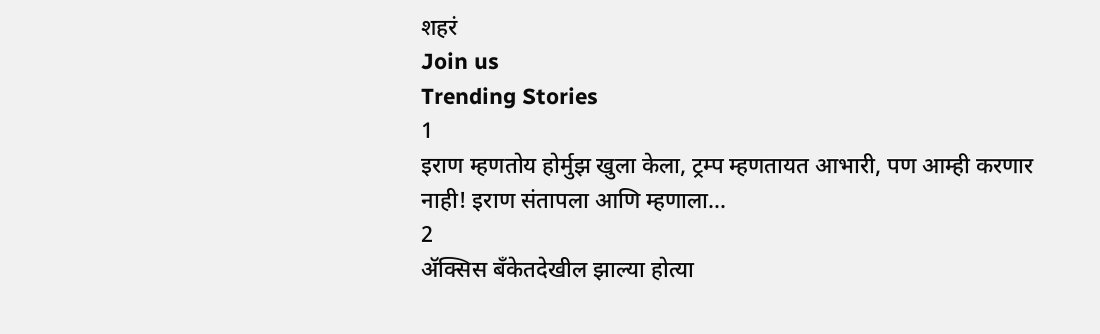शहरं
Join us
Trending Stories
1
इराण म्हणतोय होर्मुझ खुला केला, ट्रम्प म्हणतायत आभारी, पण आम्ही करणार नाही! इराण संतापला आणि म्हणाला...
2
ॲक्सिस बँकेतदेखील झाल्या होत्या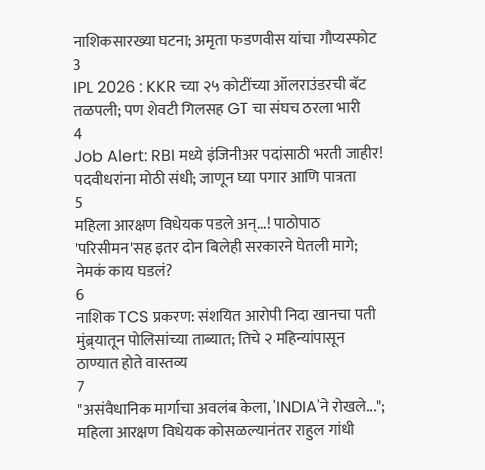नाशिकसारख्या घटना; अमृता फडणवीस यांचा गौप्यस्फोट
3
IPL 2026 : KKR च्या २५ कोटींच्या ऑलराउंडरची बॅट तळपली; पण शेवटी गिलसह GT चा संघच ठरला भारी
4
Job Alert: RBI मध्ये इंजिनीअर पदांसाठी भरती जाहीर! पदवीधरांना मोठी संधी; जाणून घ्या पगार आणि पात्रता
5
महिला आरक्षण विधेयक पडले अन्...! पाठोपाठ 'परिसीमन'सह इतर दोन बिलेही सरकारने घेतली मागे; नेमकं काय घडलं?
6
नाशिक TCS प्रकरण: संशयित आरोपी निदा खानचा पती मुंब्र्यातून पोलिसांच्या ताब्यात; तिचे २ महिन्यांपासून ठाण्यात होते वास्तव्य
7
"असंवैधानिक मार्गाचा अवलंब केला, 'INDIA'ने रोखले..."; महिला आरक्षण विधेयक कोसळल्यानंतर राहुल गांधी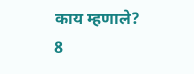काय म्हणाले?
8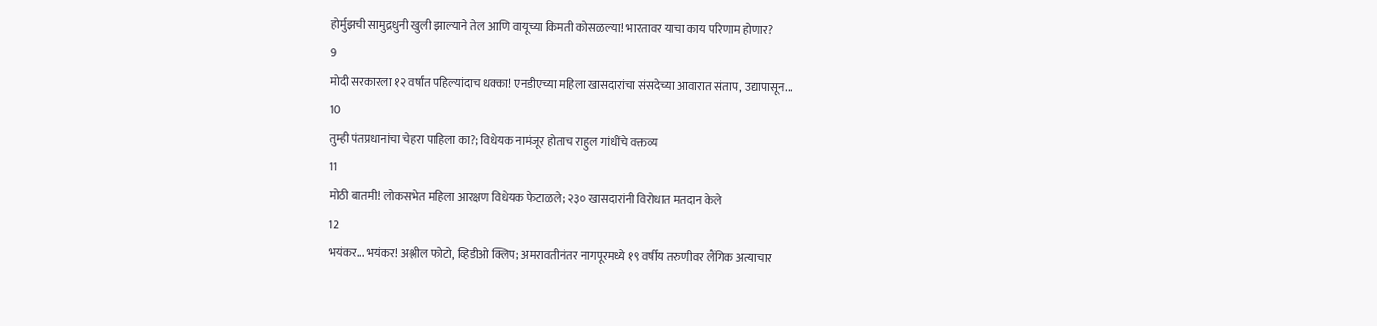होर्मुझची सामुद्रधुनी खुली झाल्याने तेल आणि वायूच्या किमती कोसळल्या! भारतावर याचा काय परिणाम होणार?
9
मोदी सरकारला १२ वर्षांत पहिल्यांदाच धक्का! एनडीएच्या महिला खासदारांचा संसदेच्या आवारात संताप, उद्यापासून...
10
तुम्ही पंतप्रधानांचा चेहरा पाहिला का?; विधेयक नामंजूर होताच राहुल गांधींचे वक्तव्य
11
मोठी बातमी! लोकसभेत महिला आरक्षण विधेयक फेटाळले; २३० खासदारांनी विरोधात मतदान केले
12
भयंकर... भयंकर! अश्लील फोटो, व्हिडीओ क्लिप; अमरावतीनंतर नागपूरमध्ये १९ वर्षीय तरुणीवर लैंगिक अत्याचार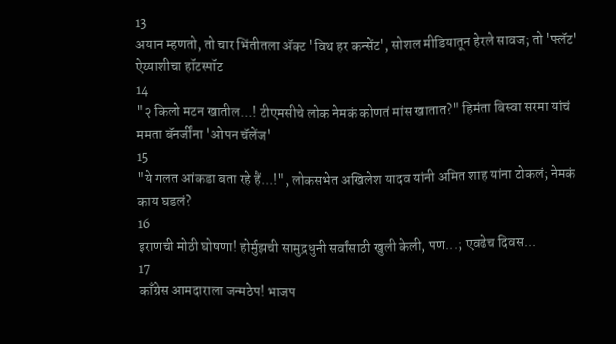13
अयान म्हणतो, तो चार भिंतीतला अ‍ॅक्ट 'विथ हर कन्सेंट', सोशल मीडियातून हेरले सावज; तो 'फ्लॅट' ऐय्याशीचा हॉटस्पॉट
14
"२ किलो मटन खातील...! टीएमसीचे लोक नेमकं कोणतं मांस खातात?" हिमंता बिस्वा सरमा यांचं ममता बॅनर्जींना 'ओपन चॅलेंज'
15
"ये गलत आंकडा बता रहे हैं...!", लोकसभेत अखिलेश यादव यांनी अमित शाह यांना टोकलं; नेमकं काय घडलं?
16
इराणची मोठी घोषणा! होर्मुझची सामुद्रधुनी सर्वांसाठी खुली केली, पण...; एवढेच दिवस...
17
काँग्रेस आमदाराला जन्मठेप! भाजप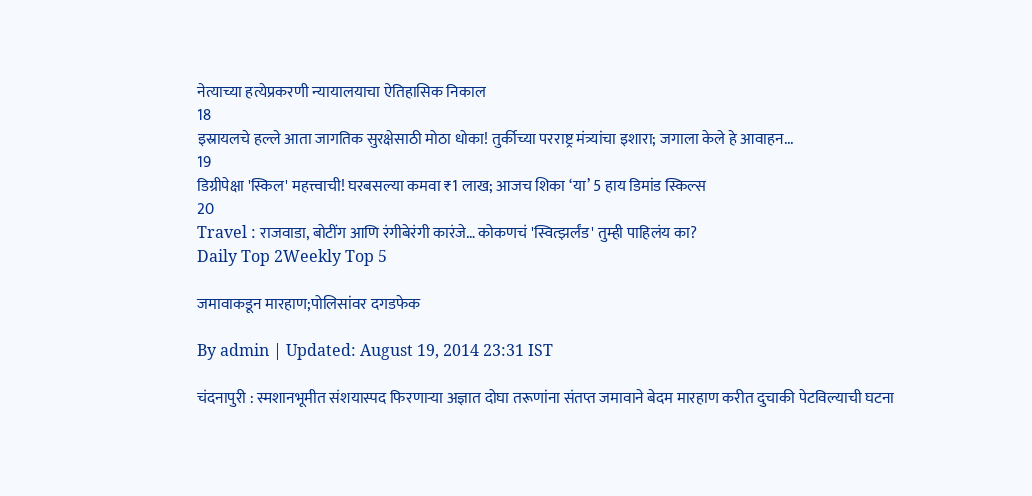नेत्याच्या हत्येप्रकरणी न्यायालयाचा ऐतिहासिक निकाल
18
इस्रायलचे हल्ले आता जागतिक सुरक्षेसाठी मोठा धोका! तुर्कीच्या परराष्ट्र मंत्र्यांचा इशारा; जगाला केले हे आवाहन...
19
डिग्रीपेक्षा 'स्किल' महत्त्वाची! घरबसल्या कमवा ₹1 लाख; आजच शिका ‘या’ 5 हाय डिमांड स्किल्स
20
Travel : राजवाडा, बोटींग आणि रंगीबेरंगी कारंजे… कोकणचं 'स्वित्झर्लंड' तुम्ही पाहिलंय का?
Daily Top 2Weekly Top 5

जमावाकडून मारहाण;पोलिसांवर दगडफेक

By admin | Updated: August 19, 2014 23:31 IST

चंदनापुरी : स्मशानभूमीत संशयास्पद फिरणाऱ्या अज्ञात दोघा तरूणांना संतप्त जमावाने बेदम मारहाण करीत दुचाकी पेटविल्याची घटना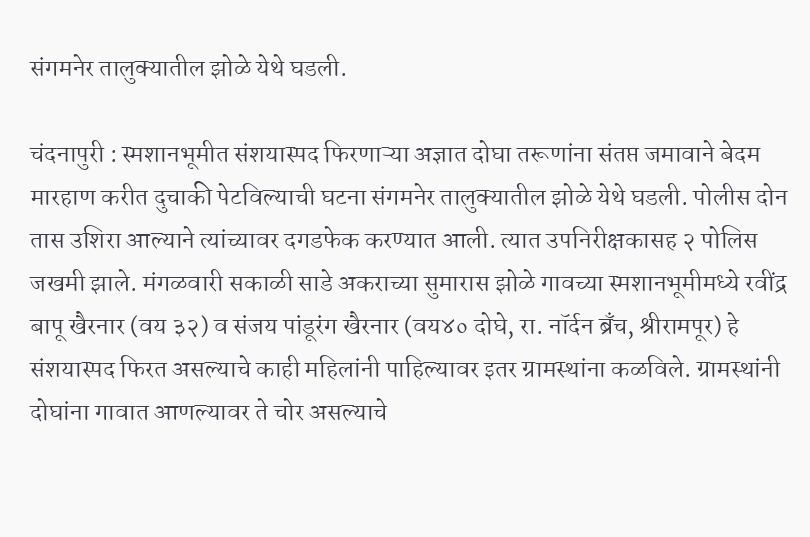संगमनेर तालुक्यातील झोळे येथे घडली.

चंदनापुरी : स्मशानभूमीत संशयास्पद फिरणाऱ्या अज्ञात दोघा तरूणांना संतप्त जमावाने बेदम मारहाण करीत दुचाकी पेटविल्याची घटना संगमनेर तालुक्यातील झोळे येथे घडली. पोलीस दोन तास उशिरा आल्याने त्यांच्यावर दगडफेक करण्यात आली. त्यात उपनिरीक्षकासह २ पोलिस जखमी झाले. मंगळवारी सकाळी साडे अकराच्या सुमारास झोळे गावच्या स्मशानभूमीमध्ये रवींद्र बापू खैरनार (वय ३२) व संजय पांडूरंग खैरनार (वय४० दोघे, रा. नॉर्दन ब्रँच, श्रीरामपूर) हे संशयास्पद फिरत असल्याचे काही महिलांनी पाहिल्यावर इतर ग्रामस्थांना कळविले. ग्रामस्थांनी दोघांना गावात आणल्यावर ते चोर असल्याचे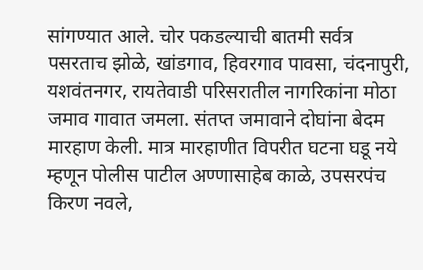सांगण्यात आले. चोर पकडल्याची बातमी सर्वत्र पसरताच झोळे, खांडगाव, हिवरगाव पावसा, चंदनापुरी, यशवंतनगर, रायतेवाडी परिसरातील नागरिकांना मोठा जमाव गावात जमला. संतप्त जमावाने दोघांना बेदम मारहाण केली. मात्र मारहाणीत विपरीत घटना घडू नये म्हणून पोलीस पाटील अण्णासाहेब काळे, उपसरपंच किरण नवले,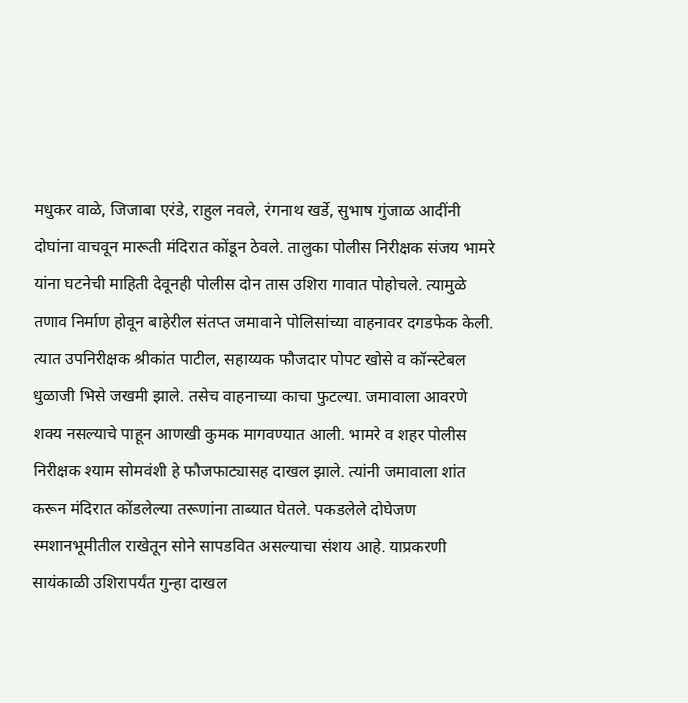मधुकर वाळे, जिजाबा एरंडे, राहुल नवले, रंगनाथ खर्डे, सुभाष गुंजाळ आदींनी दोघांना वाचवून मारूती मंदिरात कोंडून ठेवले. तालुका पोलीस निरीक्षक संजय भामरे यांना घटनेची माहिती देवूनही पोलीस दोन तास उशिरा गावात पोहोचले. त्यामुळे तणाव निर्माण होवून बाहेरील संतप्त जमावाने पोलिसांच्या वाहनावर दगडफेक केली. त्यात उपनिरीक्षक श्रीकांत पाटील, सहाय्यक फौजदार पोपट खोसे व कॉन्स्टेबल धुळाजी भिसे जखमी झाले. तसेच वाहनाच्या काचा फुटल्या. जमावाला आवरणे शक्य नसल्याचे पाहून आणखी कुमक मागवण्यात आली. भामरे व शहर पोलीस निरीक्षक श्याम सोमवंशी हे फौजफाट्यासह दाखल झाले. त्यांनी जमावाला शांत करून मंदिरात कोंडलेल्या तरूणांना ताब्यात घेतले. पकडलेले दोघेजण स्मशानभूमीतील राखेतून सोने सापडवित असल्याचा संशय आहे. याप्रकरणी सायंकाळी उशिरापर्यंत गुन्हा दाखल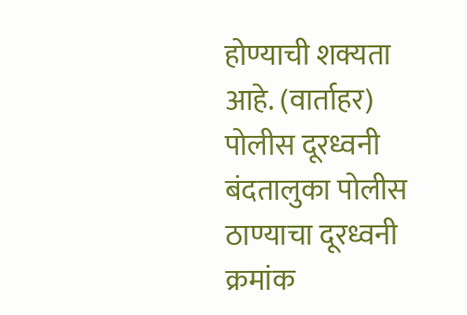होण्याची शक्यता आहे. (वार्ताहर) पोलीस दूरध्वनी बंदतालुका पोलीस ठाण्याचा दूरध्वनी क्रमांक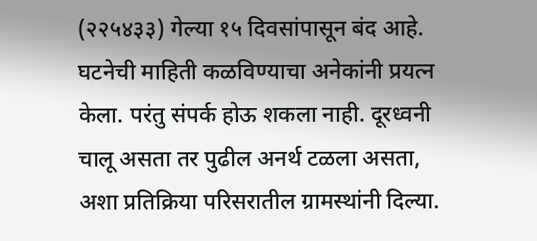(२२५४३३) गेल्या १५ दिवसांपासून बंद आहे. घटनेची माहिती कळविण्याचा अनेकांनी प्रयत्न केला. परंतु संपर्क होऊ शकला नाही. दूरध्वनी चालू असता तर पुढील अनर्थ टळला असता, अशा प्रतिक्रिया परिसरातील ग्रामस्थांनी दिल्या.